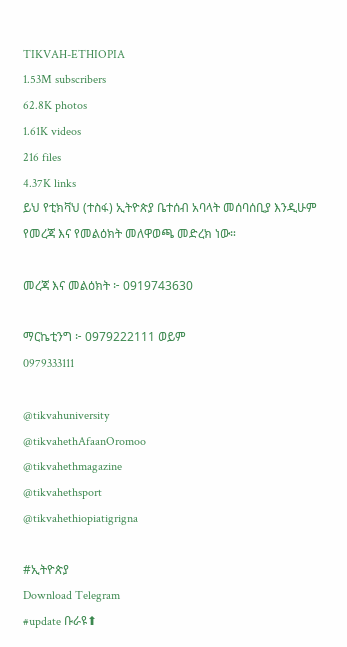TIKVAH-ETHIOPIA
1.53M subscribers
62.8K photos
1.61K videos
216 files
4.37K links
ይህ የቲክቫህ (ተስፋ) ኢትዮጵያ ቤተሰብ አባላት መሰባሰቢያ እንዲሁም የመረጃ እና የመልዕክት መለዋወጫ መድረክ ነው።

መረጃ እና መልዕክት ፦ 0919743630

ማርኬቲንግ ፦ 0979222111 ወይም
0979333111

@tikvahuniversity
@tikvahethAfaanOromoo
@tikvahethmagazine
@tikvahethsport
@tikvahethiopiatigrigna

#ኢትዮጵያ
Download Telegram
#update ቡራዩ⬆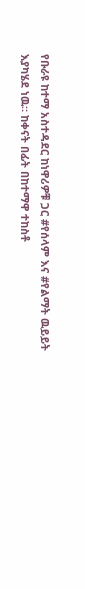የቡራዩ ከተማ አስተዳደር ከነዋሪዎቹ ጋር #የሰላም እና #የልማት ዉይይት እያካሄደ ነዉ። ከቀናት በፊት በከተማዋ ተከስቶ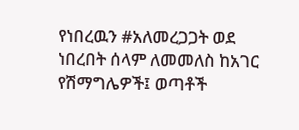የነበረዉን #አለመረጋጋት ወደ ነበረበት ሰላም ለመመለስ ከአገር የሽማግሌዎች፤ ወጣቶች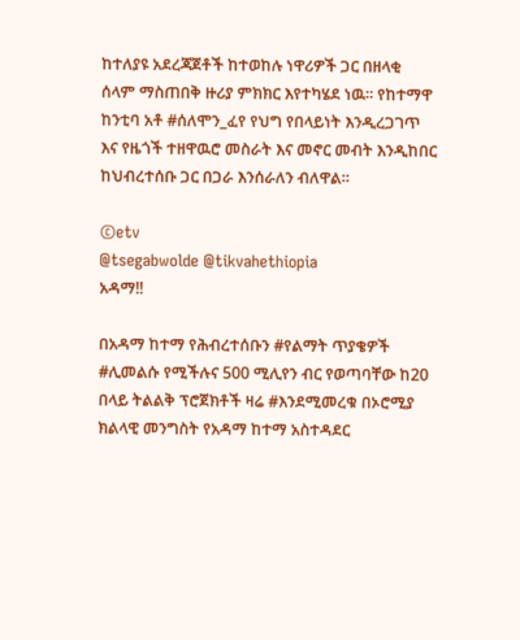ከተለያዩ አደረጃጀቶች ከተወከሉ ነዋሪዎች ጋር በዘላቂ ሰላም ማስጠበቅ ዙሪያ ምክክር እየተካሄደ ነዉ። የከተማዋ ከንቲባ አቶ #ሰለሞን_ፈየ የህግ የበላይነት እንዲረጋገጥ እና የዜጎች ተዘዋዉሮ መስራት እና መኖር መብት እንዲከበር ከህብረተሰቡ ጋር በጋራ እንሰራለን ብለዋል።

©etv
@tsegabwolde @tikvahethiopia
አዳማ‼

በአዳማ ከተማ የሕብረተሰቡን #የልማት ጥያቄዎች #ሊመልሱ የሚችሉና 500 ሚሊየን ብር የወጣባቸው ከ20 በላይ ትልልቅ ፕሮጀክቶች ዛሬ #እንደሚመረቁ በኦሮሚያ ክልላዊ መንግስት የአዳማ ከተማ አስተዳደር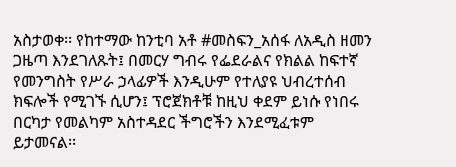አስታወቀ፡፡ የከተማው ከንቲባ አቶ #መስፍን_አሰፋ ለአዲስ ዘመን ጋዜጣ እንደገለጹት፤ በመርሃ ግብሩ የፌደራልና የክልል ከፍተኛ የመንግስት የሥራ ኃላፊዎች እንዲሁም የተለያዩ ህብረተሰብ ክፍሎች የሚገኙ ሲሆን፤ ፕሮጀክቶቹ ከዚህ ቀደም ይነሱ የነበሩ በርካታ የመልካም አስተዳደር ችግሮችን እንደሚፈቱም ይታመናል፡፡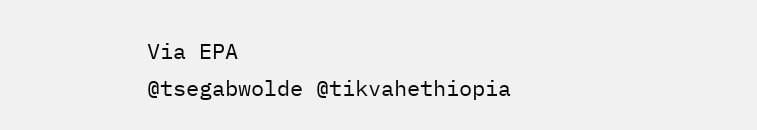Via EPA
@tsegabwolde @tikvahethiopia